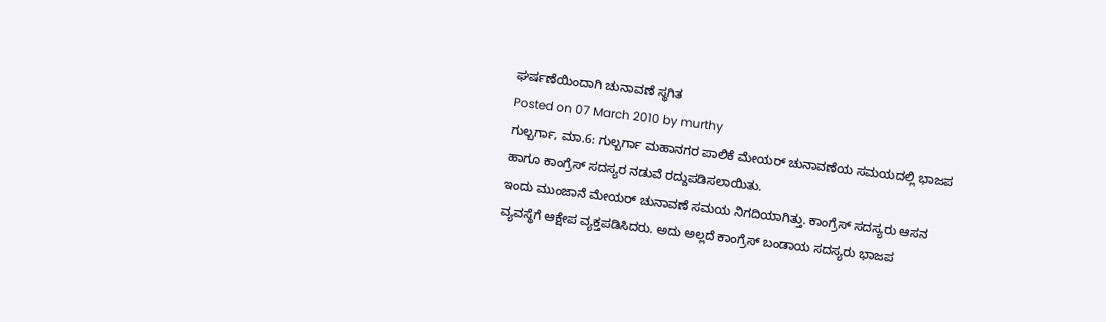ಘರ್ಷಣೆಯಿಂದಾಗಿ ಚುನಾವಣೆ ಸ್ಥಗಿತ
Posted on 07 March 2010 by murthy
ಗುಲ್ಬರ್ಗಾ, ಮಾ.6: ಗುಲ್ಬರ್ಗಾ ಮಹಾನಗರ ಪಾಲಿಕೆ ಮೇಯರ್ ಚುನಾವಣೆಯ ಸಮಯದಲ್ಲಿ ಭಾಜಪ ಹಾಗೂ ಕಾಂಗ್ರೆಸ್ ಸದಸ್ಯರ ನಡುವೆ ರದ್ದುಪಡಿಸಲಾಯಿತು.
ಇಂದು ಮುಂಜಾನೆ ಮೇಯರ್ ಚುನಾವಣೆ ಸಮಯ ನಿಗದಿಯಾಗಿತ್ತು. ಕಾಂಗ್ರೆಸ್ ಸದಸ್ಯರು ಆಸನ ವ್ಯವಸ್ಥೆಗೆ ಆಕ್ಷೇಪ ವ್ಯಕ್ತಪಡಿಸಿದರು. ಅದು ಅಲ್ಲದೆ ಕಾಂಗ್ರೆಸ್ ಬಂಡಾಯ ಸದಸ್ಯರು ಭಾಜಪ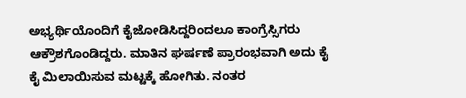ಅಭ್ಯರ್ಥಿಯೊಂದಿಗೆ ಕೈಜೋಡಿಸಿದ್ದರಿಂದಲೂ ಕಾಂಗ್ರೆಸ್ಸಿಗರು ಆಕ್ರೌಶಗೊಂಡಿದ್ದರು. ಮಾತಿನ ಘರ್ಷಣೆ ಪ್ರಾರಂಭವಾಗಿ ಅದು ಕೈ ಕೈ ಮಿಲಾಯಿಸುವ ಮಟ್ಟಕ್ಕೆ ಹೋಗಿತು. ನಂತರ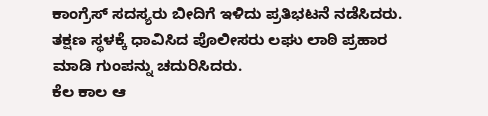ಕಾಂಗ್ರೆಸ್ ಸದಸ್ಯರು ಬೀದಿಗೆ ಇಳಿದು ಪ್ರತಿಭಟನೆ ನಡೆಸಿದರು. ತಕ್ಷಣ ಸ್ಥಳಕ್ಕೆ ಧಾವಿಸಿದ ಪೊಲೀಸರು ಲಘು ಲಾಠಿ ಪ್ರಹಾರ ಮಾಡಿ ಗುಂಪನ್ನು ಚದುರಿಸಿದರು.
ಕೆಲ ಕಾಲ ಆ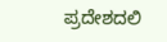ಪ್ರದೇಶದಲಿ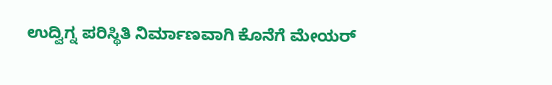ಉದ್ವಿಗ್ನ ಪರಿಸ್ಥಿತಿ ನಿರ್ಮಾಣವಾಗಿ ಕೊನೆಗೆ ಮೇಯರ್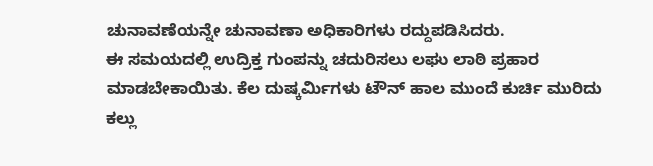ಚುನಾವಣೆಯನ್ನೇ ಚುನಾವಣಾ ಅಧಿಕಾರಿಗಳು ರದ್ದುಪಡಿಸಿದರು.
ಈ ಸಮಯದಲ್ಲಿ ಉದ್ರಿಕ್ತ ಗುಂಪನ್ನು ಚದುರಿಸಲು ಲಘು ಲಾಠಿ ಪ್ರಹಾರ ಮಾಡಬೇಕಾಯಿತು. ಕೆಲ ದುಷ್ಕರ್ಮಿಗಳು ಟೌನ್ ಹಾಲ ಮುಂದೆ ಕುರ್ಚಿ ಮುರಿದು ಕಲ್ಲು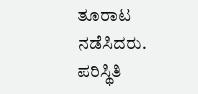ತೂರಾಟ ನಡೆಸಿದರು. ಪರಿಸ್ಥಿತಿ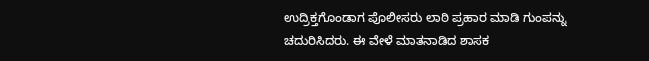ಉದ್ರಿಕ್ತಗೊಂಡಾಗ ಪೊಲೀಸರು ಲಾಠಿ ಪ್ರಹಾರ ಮಾಡಿ ಗುಂಪನ್ನು ಚದುರಿಸಿದರು. ಈ ವೇಳೆ ಮಾತನಾಡಿದ ಶಾಸಕ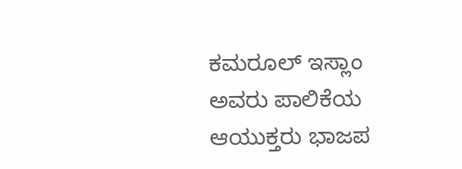ಕಮರೂಲ್ ಇಸ್ಲಾಂ ಅವರು ಪಾಲಿಕೆಯ ಆಯುಕ್ತರು ಭಾಜಪ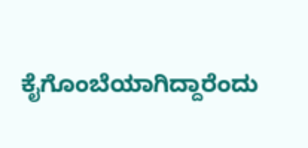ಕೈಗೊಂಬೆಯಾಗಿದ್ದಾರೆಂದು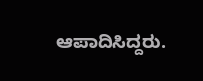ಆಪಾದಿಸಿದ್ದರು.